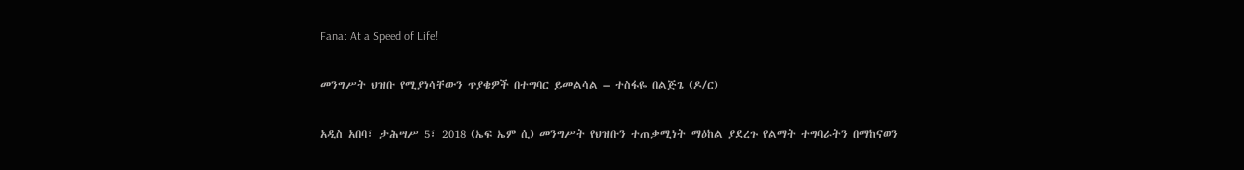Fana: At a Speed of Life!

መንግሥት ህዝቡ የሚያነሳቸውን ጥያቄዎች በተግባር ይመልሳል – ተስፋዬ በልጅጌ (ዶ/ር)

አዲስ አበባ፣ ታሕሣሥ 5፣ 2018 (ኤፍ ኤም ሲ) መንግሥት የህዝቡን ተጠቃሚነት ማዕከል ያደረጉ የልማት ተግባራትን በማከናወን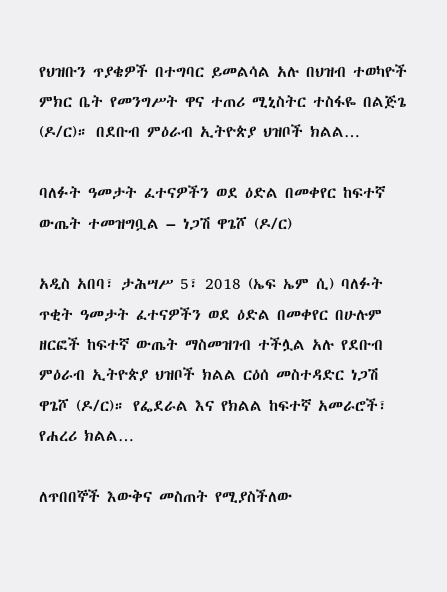የህዝቡን ጥያቄዎች በተግባር ይመልሳል አሉ በህዝብ ተወካዮች ምክር ቤት የመንግሥት ዋና ተጠሪ ሚኒስትር ተስፋዬ በልጅጌ (ዶ/ር)። በደቡብ ምዕራብ ኢትዮጵያ ህዝቦች ክልል…

ባለፉት ዓመታት ፈተናዎችን ወደ ዕድል በመቀየር ከፍተኛ ውጤት ተመዝግቧል – ነጋሽ ዋጌሾ (ዶ/ር)

አዲስ አበባ፣ ታሕሣሥ 5፣ 2018 (ኤፍ ኤም ሲ) ባለፉት ጥቂት ዓመታት ፈተናዎችን ወደ ዕድል በመቀየር በሁሉም ዘርፎች ከፍተኛ ውጤት ማስመዝገብ ተችሏል አሉ የደቡብ ምዕራብ ኢትዮጵያ ህዝቦች ክልል ርዕሰ መስተዳድር ነጋሽ ዋጌሾ (ዶ/ር)። የፌደራል እና የክልል ከፍተኛ አመራሮች፣ የሐረሪ ክልል…

ለጥበበኞች እውቅና መስጠት የሚያስችለው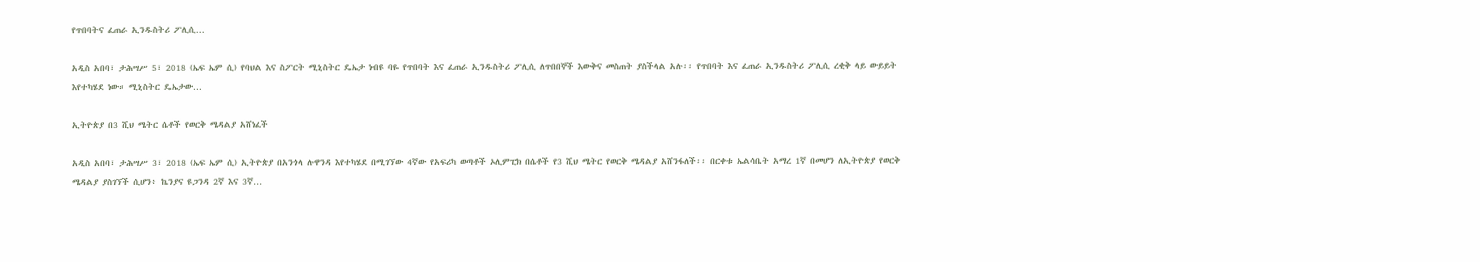የጥበባትና ፈጠራ ኢንዱስትሪ ፖሊሲ…

አዲስ አበባ፣ ታሕሣሥ 5፣ 2018 (ኤፍ ኤም ሲ) የባህል እና ስፖርት ሚኒስትር ዴኤታ ነብዩ ባዬ የጥበባት እና ፈጠራ ኢንዱስትሪ ፖሊሲ ለጥበበኞች እውቅና መስጠት ያስችላል አሉ፡፡ የጥበባት እና ፈጠራ ኢንዱስትሪ ፖሊሲ ረቂቅ ላይ ውይይት እየተካሄደ ነው። ሚኒስትር ዴኤታው…

ኢትዮጵያ በ3 ሺህ ሜትር ሴቶች የወርቅ ሜዳልያ አሸነፈች

አዲስ አበባ፣ ታሕሣሥ 3፣ 2018 (ኤፍ ኤም ሲ) ኢትዮጵያ በአንጎላ ሉዋንዳ እየተካሄደ በሚገኘው 4ኛው የአፍሪካ ወጣቶች ኦሊምፒክ በሴቶች የ3 ሺህ ሜትር የወርቅ ሜዳልያ አሸንፋለች፡፡ በርቀቱ ኤልሳቤት አማረ 1ኛ በመሆን ለኢትዮጵያ የወርቅ ሜዳልያ ያስገኘች ሲሆን፥ ኬንያና ዩጋንዳ 2ኛ እና 3ኛ…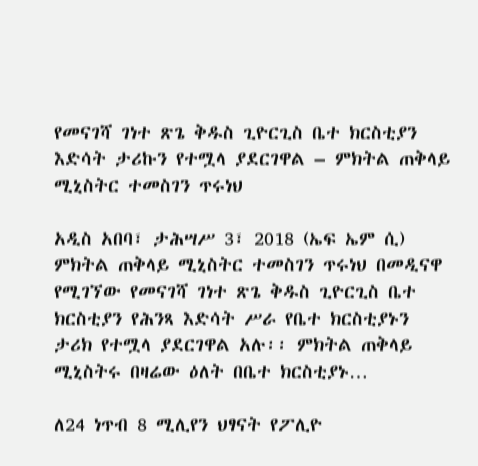የመናገሻ ገነተ ጽጌ ቅዱስ ጊዮርጊስ ቤተ ክርስቲያን እድሳት ታሪኩን የተሟላ ያደርገዋል – ምክትል ጠቅላይ ሚኒስትር ተመስገን ጥሩነህ

አዲስ አበባ፣ ታሕሣሥ 3፣ 2018 (ኤፍ ኤም ሲ) ምክትል ጠቅላይ ሚኒስትር ተመስገን ጥሩነህ በመዲናዋ የሚገኘው የመናገሻ ገነተ ጽጌ ቅዱስ ጊዮርጊስ ቤተ ክርስቲያን የሕንጻ እድሳት ሥራ የቤተ ክርስቲያኑን ታሪክ የተሟላ ያደርገዋል አሉ፡፡ ምክትል ጠቅላይ ሚኒስትሩ በዛሬው ዕለት በቤተ ክርስቲያኑ…

ለ24 ነጥብ 8 ሚሊየን ህፃናት የፖሊዮ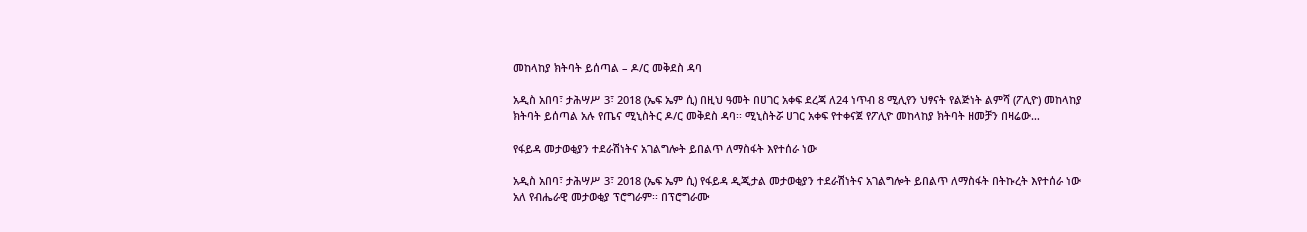መከላከያ ክትባት ይሰጣል – ዶ/ር መቅደስ ዳባ

አዲስ አበባ፣ ታሕሣሥ 3፣ 2018 (ኤፍ ኤም ሲ) በዚህ ዓመት በሀገር አቀፍ ደረጃ ለ24 ነጥብ 8 ሚሊየን ህፃናት የልጅነት ልምሻ (ፖሊዮ) መከላከያ ክትባት ይሰጣል አሉ የጤና ሚኒስትር ዶ/ር መቅደስ ዳባ፡፡ ሚኒስትሯ ሀገር አቀፍ የተቀናጀ የፖሊዮ መከላከያ ክትባት ዘመቻን በዛሬው…

የፋይዳ መታወቂያን ተደራሽነትና አገልግሎት ይበልጥ ለማስፋት እየተሰራ ነው

አዲስ አበባ፣ ታሕሣሥ 3፣ 2018 (ኤፍ ኤም ሲ) የፋይዳ ዲጂታል መታወቂያን ተደራሽነትና አገልግሎት ይበልጥ ለማስፋት በትኩረት እየተሰራ ነው አለ የብሔራዊ መታወቂያ ፕሮግራም፡፡ በፕሮግራሙ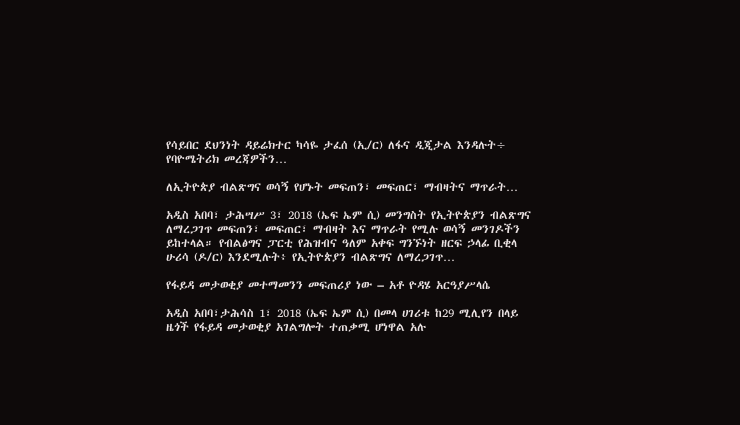የሳይበር ደህንነት ዳይሬክተር ካሳዬ ታፈሰ (ኢ/ር) ለፋና ዲጂታል እንዳሉት÷ የባዮሜትሪክ መረጃዎችን…

ለኢትዮጵያ ብልጽግና ወሳኝ የሆኑት መፍጠን፣ መፍጠር፣ ማብዛትና ማጥራት…

አዲስ አበባ፣ ታሕሣሥ 3፣ 2018 (ኤፍ ኤም ሲ) መንግስት የኢትዮጵያን ብልጽግና ለማረጋገጥ መፍጠን፣ መፍጠር፣ ማብዛት እና ማጥራት የሚሉ ወሳኝ መንገዶችን ይከተላል። የብልፅግና ፓርቲ የሕዝብና ዓለም አቀፍ ግንኙነት ዘርፍ ኃላፊ ቢቂላ ሁሪሳ (ዶ/ር) እንደሚሉት፥ የኢትዮጵያን ብልጽግና ለማረጋገጥ…

የፋይዳ መታወቂያ መተማመንን መፍጠሪያ ነው – አቶ ዮዳሄ አርዓያሥላሴ

አዲስ አበባ፣ታሕሳስ 1፣ 2018 (ኤፍ ኤም ሲ) በመላ ሀገሪቱ ከ29 ሚሊየን በላይ ዜጎች የፋይዳ መታወቂያ አገልግሎት ተጠቃሚ ሆነዋል አሉ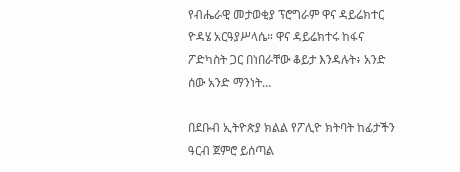የብሔራዊ መታወቂያ ፕሮግራም ዋና ዳይሬክተር ዮዳሄ አርዓያሥላሴ። ዋና ዳይሬክተሩ ከፋና ፖድካስት ጋር በነበራቸው ቆይታ እንዳሉት፥ አንድ ሰው አንድ ማንነት…

በደቡብ ኢትዮጵያ ክልል የፖሊዮ ክትባት ከፊታችን ዓርብ ጀምሮ ይሰጣል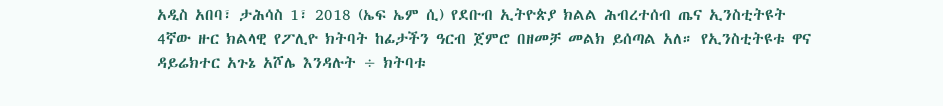አዲስ አበባ፣ ታሕሳስ 1፣ 2018 (ኤፍ ኤም ሲ) የደቡብ ኢትዮጵያ ክልል ሕብረተሰብ ጤና ኢንስቲትዩት 4ኛው ዙር ክልላዊ የፖሊዮ ክትባት ከፊታችን ዓርብ ጀምሮ በዘመቻ መልክ ይሰጣል አለ። የኢንስቲትዩቱ ዋና ዳይሬክተር አጉኔ አሾሌ እንዳሉት ÷ ክትባቱ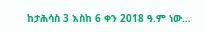ከታሕሳስ 3 እስከ 6 ቀን 2018 ዓ.ም ነው…